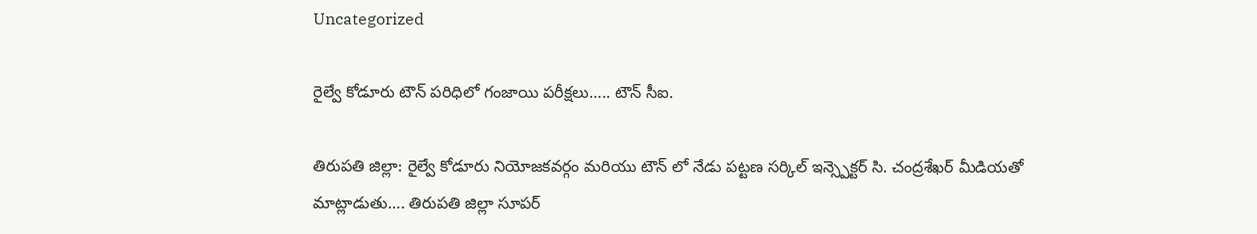Uncategorized

రైల్వే కోడూరు టౌన్‌ పరిధిలో గంజాయి పరీక్షలు….. టౌన్ సీఐ.

తిరుపతి జిల్లా: రైల్వే కోడూరు నియోజకవర్గం మరియు టౌన్ లో నేడు పట్టణ సర్కిల్ ఇన్స్పెక్టర్ సి. చంద్రశేఖర్ మీడియతో మాట్లాడుతు…. తిరుపతి జిల్లా సూపర్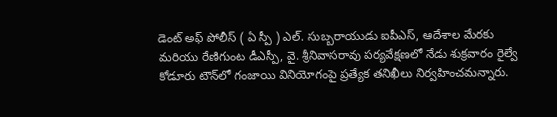డెంట్ అఫ్ పోలీస్ ( ఏ స్పీ ) ఎల్. సుబ్బరాయుడు ఐపీఎస్, ఆదేశాల మేరకు మరియు రేణిగుంట డీఎస్పీ, వై. శ్రీనివాసరావు పర్యవేక్షణలో నేడు శుక్రవారం రైల్వే కోడూరు టౌన్‌లో గంజాయి వినియోగంపై ప్రత్యేక తనిఖీలు నిర్వహించమన్నారు.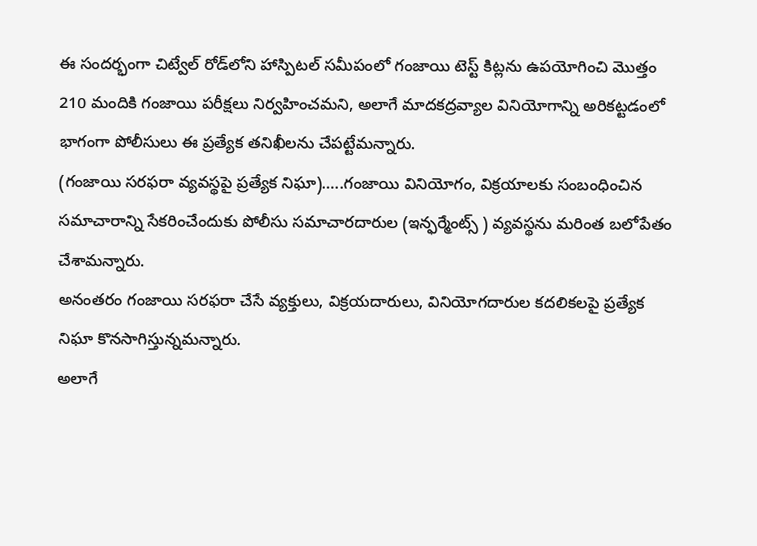ఈ సందర్భంగా చిట్వేల్ రోడ్‌లోని హాస్పిటల్ సమీపంలో గంజాయి టెస్ట్ కిట్లను ఉపయోగించి మొత్తం 210 మందికి గంజాయి పరీక్షలు నిర్వహించమని, అలాగే మాదకద్రవ్యాల వినియోగాన్ని అరికట్టడంలో భాగంగా పోలీసులు ఈ ప్రత్యేక తనిఖీలను చేపట్టేమన్నారు.
(గంజాయి సరఫరా వ్యవస్థపై ప్రత్యేక నిఘా)…..గంజాయి వినియోగం, విక్రయాలకు సంబంధించిన సమాచారాన్ని సేకరించేందుకు పోలీసు సమాచారదారుల (ఇన్ఫర్మేంట్స్ ) వ్యవస్థను మరింత బలోపేతం చేశామన్నారు.
అనంతరం గంజాయి సరఫరా చేసే వ్యక్తులు, విక్రయదారులు, వినియోగదారుల కదలికలపై ప్రత్యేక నిఘా కొనసాగిస్తున్నమన్నారు.
అలాగే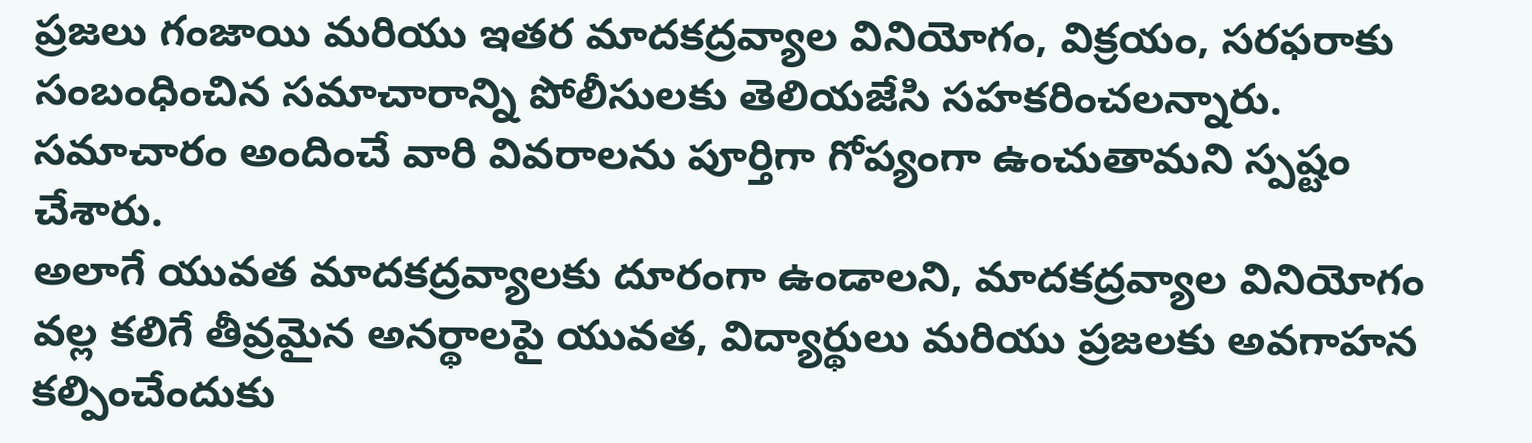ప్రజలు గంజాయి మరియు ఇతర మాదకద్రవ్యాల వినియోగం, విక్రయం, సరఫరాకు సంబంధించిన సమాచారాన్ని పోలీసులకు తెలియజేసి సహకరించలన్నారు. సమాచారం అందించే వారి వివరాలను పూర్తిగా గోప్యంగా ఉంచుతామని స్పష్టం చేశారు.
అలాగే యువత మాదకద్రవ్యాలకు దూరంగా ఉండాలని, మాదకద్రవ్యాల వినియోగం వల్ల కలిగే తీవ్రమైన అనర్థాలపై యువత, విద్యార్థులు మరియు ప్రజలకు అవగాహన కల్పించేందుకు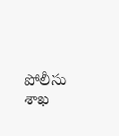పోలీసు శాఖ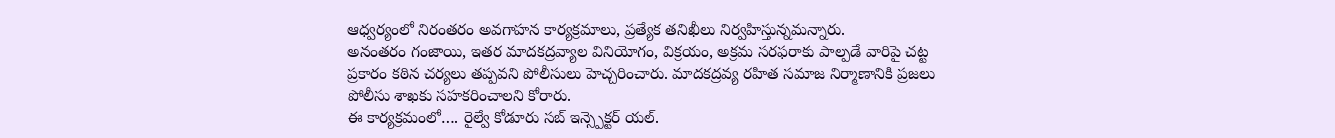ఆధ్వర్యంలో నిరంతరం అవగాహన కార్యక్రమాలు, ప్రత్యేక తనిఖీలు నిర్వహిస్తున్నమన్నారు.
అనంతరం గంజాయి, ఇతర మాదకద్రవ్యాల వినియోగం, విక్రయం, అక్రమ సరఫరాకు పాల్పడే వారిపై చట్ట ప్రకారం కఠిన చర్యలు తప్పవని పోలీసులు హెచ్చరించారు. మాదకద్రవ్య రహిత సమాజ నిర్మాణానికి ప్రజలు పోలీసు శాఖకు సహకరించాలని కోరారు.
ఈ కార్యక్రమంలో…. రైల్వే కోడూరు సబ్ ఇన్స్పెక్టర్ యల్.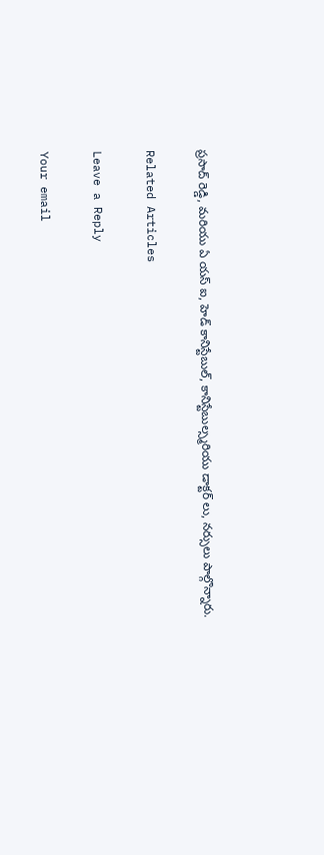ప్రసాద్ రెడ్డి, మరియు ఏ యస్ ఐ, హెడ్ కానిస్టేబుల్, కానిస్టేబుల్స్మరియు డాక్టర్ లు, నర్సులు పాల్గొన్నారు.

Related Articles

Leave a Reply

Your email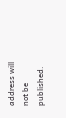address will not be published.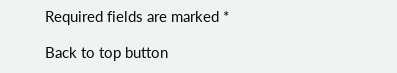Required fields are marked *

Back to top button